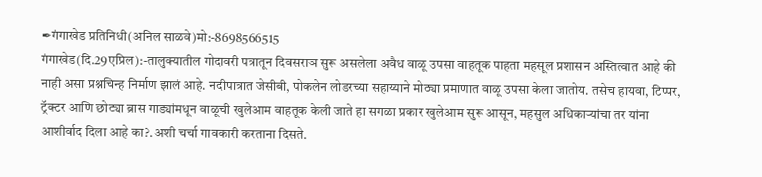✒गंगाखेड प्रतिनिधी(अनिल साळवे)मो:-8698566515
गंगाखेड(दि.29एप्रिल):-तालुक्यातील गोदावरी पत्रातून दिवसराञ सुरू असलेला अवैध वाळू उपसा वाहतूक पाहता महसूल प्रशासन अस्तित्वात आहे की नाही असा प्रश्नचिन्ह निर्माण झालं आहे. नदीपात्रात जेसीबी, पोकलेन लोडरच्या सहाय्याने मोठ्या प्रमाणात वाळू उपसा केला जातोय. तसेच हायवा, टिप्पर, ट्रॅक्टर आणि छोट्या ब्रास गाड्यांमधून वाळूची खुलेआम वाहतूक केली जाते हा सगळा प्रकार खुलेआम सुरू आसून, महसुल अधिकाऱ्यांचा तर यांना आशीर्वाद दिला आहे का?.अशी चर्चा गावकारी करताना दिसते.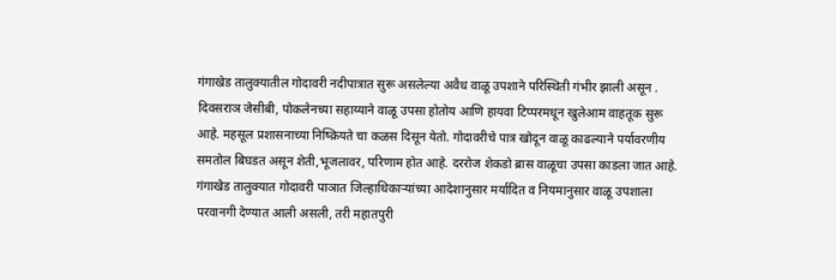गंगाखेड तालुक्यातील गोदावरी नदीपात्रात सुरू असलेल्या अवैध वाळू उपशाने परिस्थिती गंभीर झाली असून . दिवसराञ जेसीबी, पोकलेनच्या सहाय्याने वाळू उपसा होतोय आणि हायवा टिप्परमधून खुलेआम वाहतूक सुरू आहे. महसूल प्रशासनाच्या निष्क्रियते चा कळस दिसून येतो. गोदावरीचे पात्र खोदून वाळू काढल्याने पर्यावरणीय समतोल बिघडत असून शेती,भूजलावर, परिणाम होत आहे. दररोज शेकडो ब्रास वाळूचा उपसा काडला जात आहे.
गंगाखेड तालुक्यात गोदावरी पाञात जिल्हाधिकाऱ्यांच्या आदेशानुसार मर्यादित व नियमानुसार वाळू उपशाला परवानगी देण्यात आली असली, तरी महातपुरी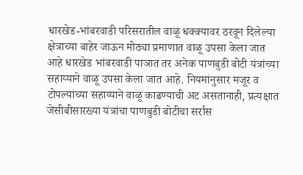धारखेड-भांबरवाडी परिसरातील वाळू धक्क्यावर ठरवून दिलेल्या क्षेत्राच्या बाहेर जाऊन मोठ्या प्रमाणात वाळू उपसा केला जात आहे धारखेड भांबरवाडी पाञात तर अनेक पाणबुडी बोटी यंत्रांच्या सहाय्याने वाळू उपसा केला जात आहे. नियमांनुसार मजूर व टोपल्यांच्या सहाय्याने वाळू काढण्याची अट असतानाही, प्रत्यक्षात जेसीबीसारख्या यंत्रांचा पाणबुडी बोटीचा सर्रास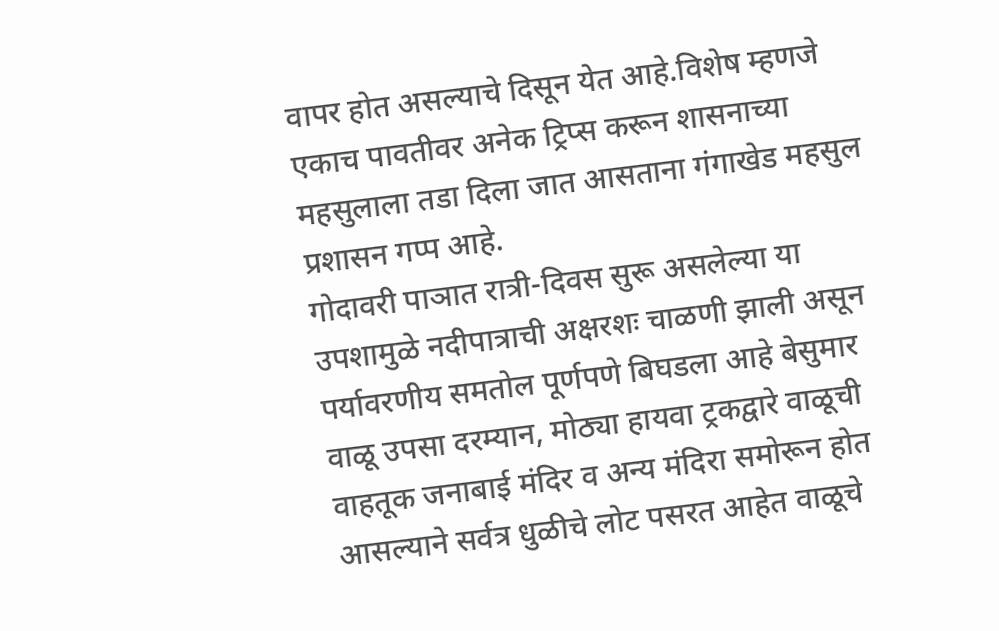वापर होत असल्याचे दिसून येत आहे.विशेष म्हणजे एकाच पावतीवर अनेक ट्रिप्स करून शासनाच्या महसुलाला तडा दिला जात आसताना गंगाखेड महसुल प्रशासन गप्प आहे.
गोदावरी पाञात रात्री-दिवस सुरू असलेल्या या उपशामुळे नदीपात्राची अक्षरशः चाळणी झाली असून पर्यावरणीय समतोल पूर्णपणे बिघडला आहे बेसुमार वाळू उपसा दरम्यान, मोठ्या हायवा ट्रकद्वारे वाळूची वाहतूक जनाबाई मंदिर व अन्य मंदिरा समोरून होत आसल्याने सर्वत्र धुळीचे लोट पसरत आहेत वाळूचे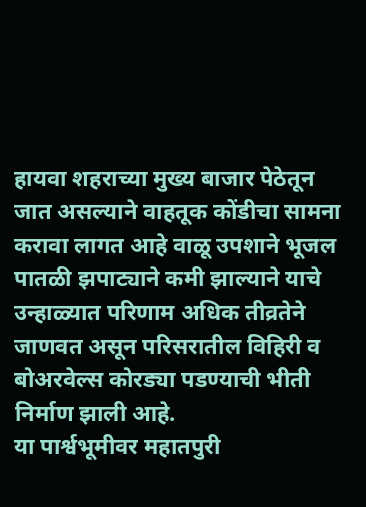हायवा शहराच्या मुख्य बाजार पेठेतून जात असल्याने वाहतूक कोंडीचा सामना करावा लागत आहे वाळू उपशाने भूजल पातळी झपाट्याने कमी झाल्याने याचे उन्हाळ्यात परिणाम अधिक तीव्रतेने जाणवत असून परिसरातील विहिरी व बोअरवेल्स कोरड्या पडण्याची भीती निर्माण झाली आहे.
या पार्श्वभूमीवर महातपुरी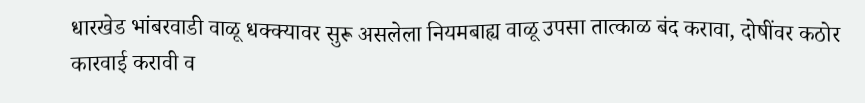धारखेड भांबरवाडी वाळू धक्क्यावर सुरू असलेला नियमबाह्य वाळू उपसा तात्काळ बंद करावा, दोषींवर कठोर कारवाई करावी व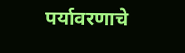पर्यावरणाचे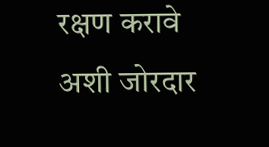रक्षण करावे अशी जोरदार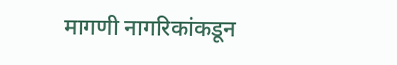मागणी नागरिकांकडून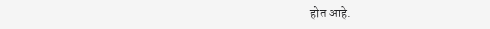होत आहे.